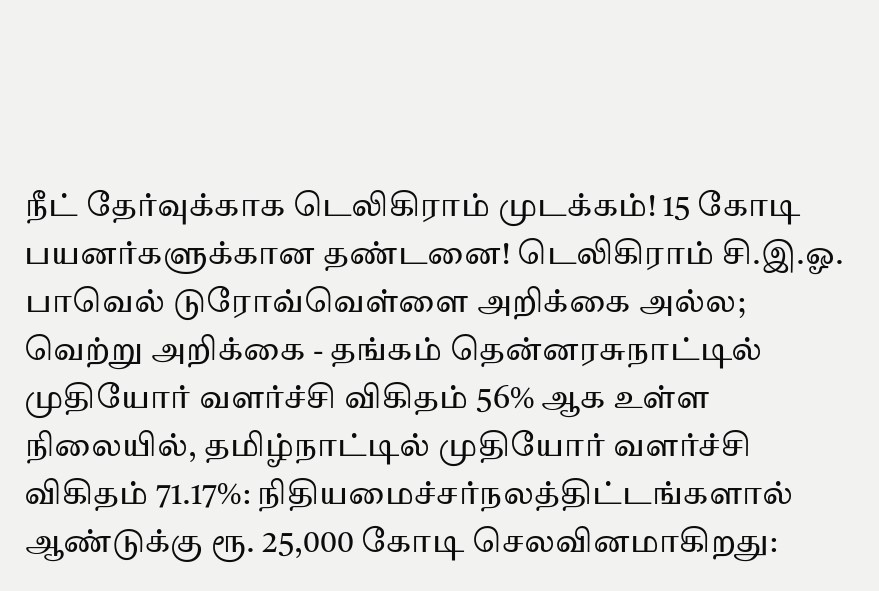நீட் தேர்வுக்காக டெலிகிராம் முடக்கம்! 15 கோடி பயனர்களுக்கான தண்டனை! டெலிகிராம் சி.இ.ஓ. பாவெல் டுரோவ்வெள்ளை அறிக்கை அல்ல; வெற்று அறிக்கை - தங்கம் தென்னரசுநாட்டில் முதியோர் வளர்ச்சி விகிதம் 56% ஆக உள்ள நிலையில், தமிழ்நாட்டில் முதியோர் வளர்ச்சி விகிதம் 71.17%: நிதியமைச்சர்நலத்திட்டங்களால் ஆண்டுக்கு ரூ. 25,000 கோடி செலவினமாகிறது: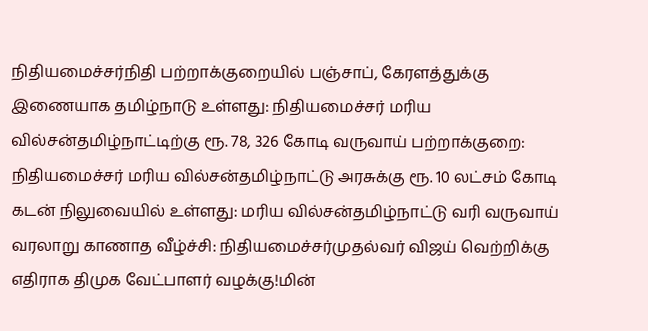நிதியமைச்சர்நிதி பற்றாக்குறையில் பஞ்சாப், கேரளத்துக்கு இணையாக தமிழ்நாடு உள்ளது: நிதியமைச்சர் மரிய வில்சன்தமிழ்நாட்டிற்கு ரூ. 78, 326 கோடி வருவாய் பற்றாக்குறை: நிதியமைச்சர் மரிய வில்சன்தமிழ்நாட்டு அரசுக்கு ரூ. 10 லட்சம் கோடி கடன் நிலுவையில் உள்ளது: மரிய வில்சன்தமிழ்நாட்டு வரி வருவாய் வரலாறு காணாத வீழ்ச்சி: நிதியமைச்சர்முதல்வர் விஜய் வெற்றிக்கு எதிராக திமுக வேட்பாளர் வழக்கு!மின்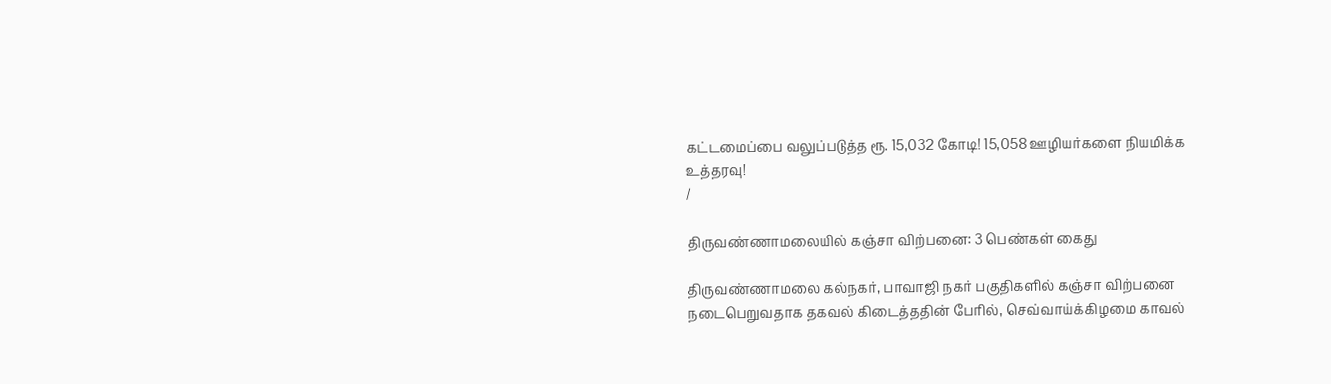கட்டமைப்பை வலுப்படுத்த ரூ. 15,032 கோடி! 15,058 ஊழியர்களை நியமிக்க உத்தரவு!
/

திருவண்ணாமலையில் கஞ்சா விற்பனை: 3 பெண்கள் கைது

திருவண்ணாமலை கல்நகர், பாவாஜி நகர் பகுதிகளில் கஞ்சா விற்பனை நடைபெறுவதாக தகவல் கிடைத்ததின் பேரில், செவ்வாய்க்கிழமை காவல்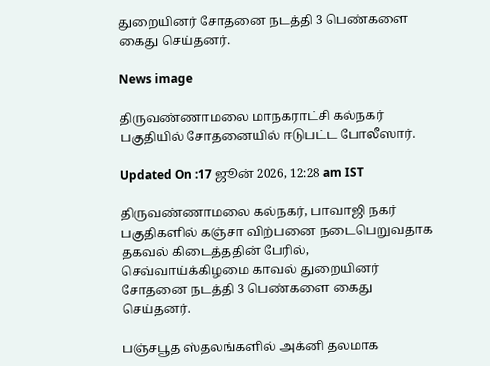துறையினர் சோதனை நடத்தி 3 பெண்களை கைது செய்தனர்.

News image

திருவண்ணாமலை மாநகராட்சி கல்நகர் பகுதியில் சோதனையில் ஈடுபட்ட போலீஸார்.

Updated On :17 ஜூன் 2026, 12:28 am IST

திருவண்ணாமலை கல்நகர், பாவாஜி நகர் பகுதிகளில் கஞ்சா விற்பனை நடைபெறுவதாக தகவல் கிடைத்ததின் பேரில், செவ்வாய்க்கிழமை காவல் துறையினர் சோதனை நடத்தி 3 பெண்களை கைது செய்தனர்.

பஞ்சபூத ஸ்தலங்களில் அக்னி தலமாக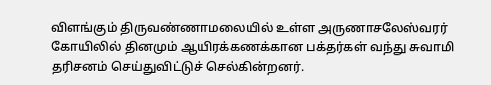விளங்கும் திருவண்ணாமலையில் உள்ள அருணாசலேஸ்வரர் கோயிலில் தினமும் ஆயிரக்கணக்கான பக்தர்கள் வந்து சுவாமி தரிசனம் செய்துவிட்டுச் செல்கின்றனர்.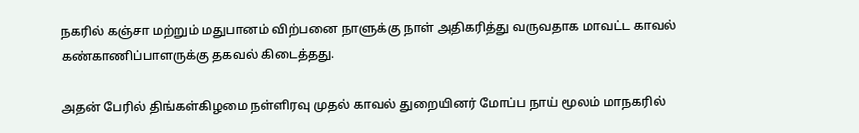நகரில் கஞ்சா மற்றும் மதுபானம் விற்பனை நாளுக்கு நாள் அதிகரித்து வருவதாக மாவட்ட காவல் கண்காணிப்பாளருக்கு தகவல் கிடைத்தது.

அதன் பேரில் திங்கள்கிழமை நள்ளிரவு முதல் காவல் துறையினர் மோப்ப நாய் மூலம் மாநகரில்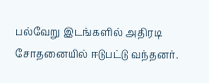பல்வேறு இடங்களில் அதிரடி சோதனையில் ஈடுபட்டு வந்தனர்.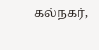கல்நகர்,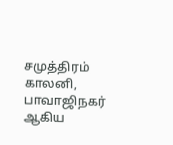சமுத்திரம் காலனி, பாவாஜிநகர் ஆகிய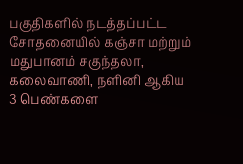பகுதிகளில் நடத்தப்பட்ட சோதனையில் கஞ்சா மற்றும் மதுபானம் சகுந்தலா, கலைவாணி, நளினி ஆகிய 3 பெண்களை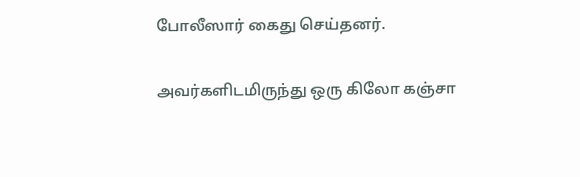போலீஸார் கைது செய்தனர்.

அவர்களிடமிருந்து ஒரு கிலோ கஞ்சா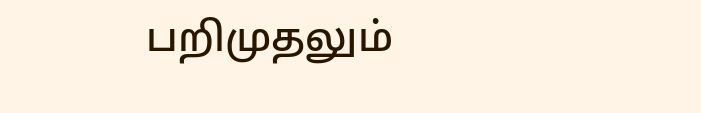பறிமுதலும்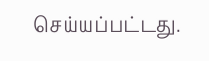செய்யப்பட்டது.